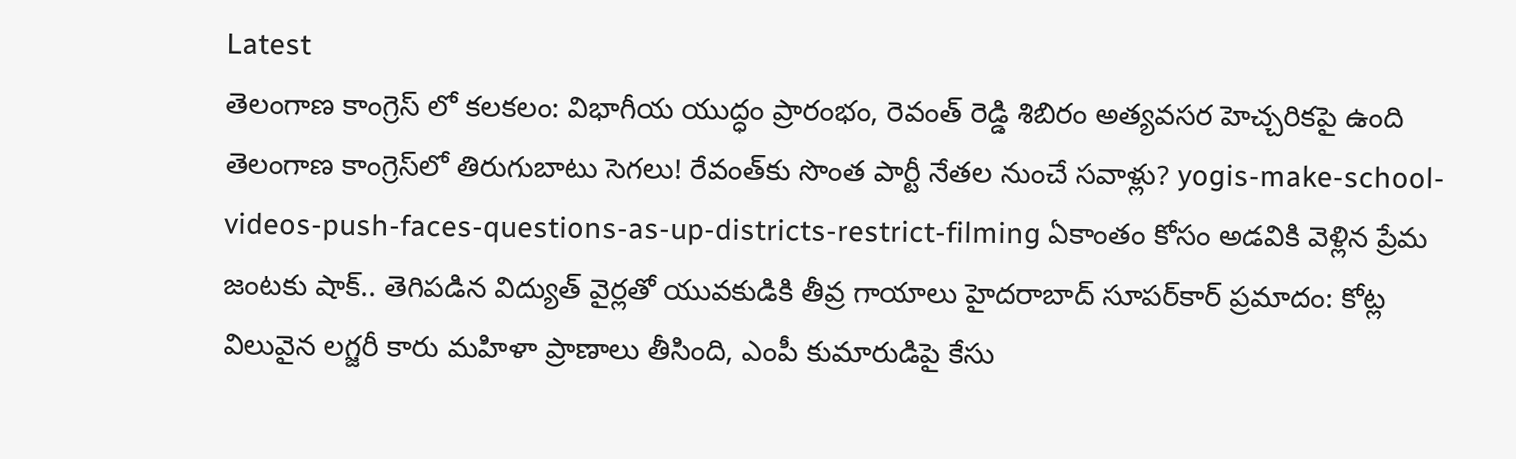Latest
తెలంగాణ కాంగ్రెస్ లో కలకలం: విభాగీయ యుద్ధం ప్రారంభం, రెవంత్ రెడ్డి శిబిరం అత్యవసర హెచ్చరికపై ఉంది తెలంగాణ కాంగ్రెస్‌లో తిరుగుబాటు సెగలు! రేవంత్‌కు సొంత పార్టీ నేతల నుంచే సవాళ్లు? yogis-make-school-videos-push-faces-questions-as-up-districts-restrict-filming ఏకాంతం కోసం అడవికి వెళ్లిన ప్రేమ జంటకు షాక్.. తెగిపడిన విద్యుత్ వైర్లతో యువకుడికి తీవ్ర గాయాలు హైదరాబాద్ సూపర్‌కార్ ప్రమాదం: కోట్ల విలువైన లగ్జరీ కారు మహిళా ప్రాణాలు తీసింది, ఎంపీ కుమారుడిపై కేసు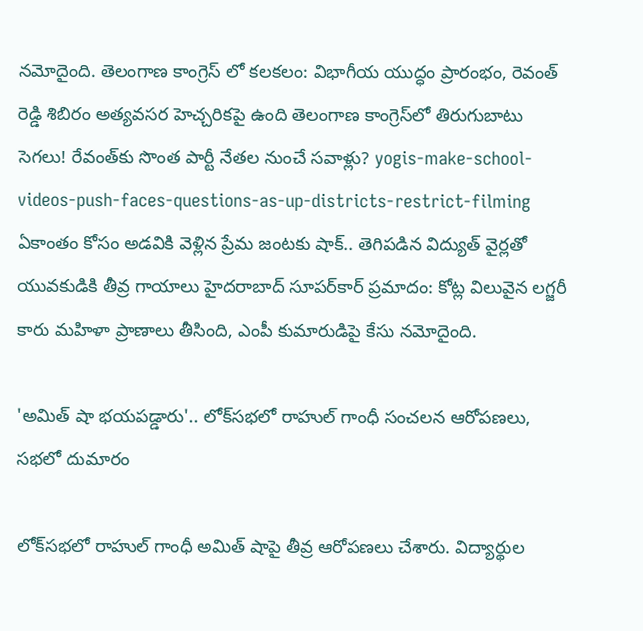నమోదైంది. తెలంగాణ కాంగ్రెస్ లో కలకలం: విభాగీయ యుద్ధం ప్రారంభం, రెవంత్ రెడ్డి శిబిరం అత్యవసర హెచ్చరికపై ఉంది తెలంగాణ కాంగ్రెస్‌లో తిరుగుబాటు సెగలు! రేవంత్‌కు సొంత పార్టీ నేతల నుంచే సవాళ్లు? yogis-make-school-videos-push-faces-questions-as-up-districts-restrict-filming ఏకాంతం కోసం అడవికి వెళ్లిన ప్రేమ జంటకు షాక్.. తెగిపడిన విద్యుత్ వైర్లతో యువకుడికి తీవ్ర గాయాలు హైదరాబాద్ సూపర్‌కార్ ప్రమాదం: కోట్ల విలువైన లగ్జరీ కారు మహిళా ప్రాణాలు తీసింది, ఎంపీ కుమారుడిపై కేసు నమోదైంది.

'అమిత్ షా భయపడ్డారు'.. లోక్‌సభలో రాహుల్ గాంధీ సంచలన ఆరోపణలు, సభలో దుమారం

లోక్‌సభలో రాహుల్ గాంధీ అమిత్ షాపై తీవ్ర ఆరోపణలు చేశారు. విద్యార్థుల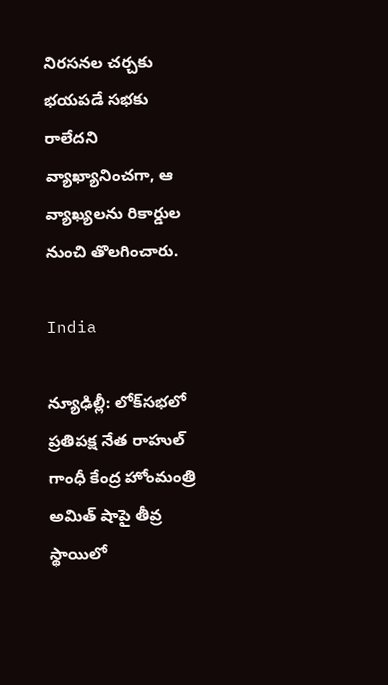నిరసనల చర్చకు భయపడే సభకు రాలేదని వ్యాఖ్యానించగా, ఆ వ్యాఖ్యలను రికార్డుల నుంచి తొలగించారు.

India

న్యూఢిల్లీ: లోక్‌సభలో ప్రతిపక్ష నేత రాహుల్ గాంధీ కేంద్ర హోంమంత్రి అమిత్ షాపై తీవ్ర స్థాయిలో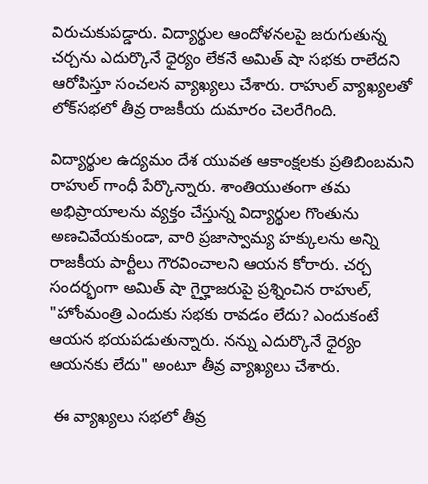విరుచుకుపడ్డారు. విద్యార్థుల ఆందోళనలపై జరుగుతున్న చర్చను ఎదుర్కొనే ధైర్యం లేకనే అమిత్ షా సభకు రాలేదని ఆరోపిస్తూ సంచలన వ్యాఖ్యలు చేశారు. రాహుల్ వ్యాఖ్యలతో లోక్‌సభలో తీవ్ర రాజకీయ దుమారం చెలరేగింది.

విద్యార్థుల ఉద్యమం దేశ యువత ఆకాంక్షలకు ప్రతిబింబమని రాహుల్ గాంధీ పేర్కొన్నారు. శాంతియుతంగా తమ అభిప్రాయాలను వ్యక్తం చేస్తున్న విద్యార్థుల గొంతును అణచివేయకుండా, వారి ప్రజాస్వామ్య హక్కులను అన్ని రాజకీయ పార్టీలు గౌరవించాలని ఆయన కోరారు. చర్చ సందర్భంగా అమిత్ షా గైర్హాజరుపై ప్రశ్నించిన రాహుల్, "హోంమంత్రి ఎందుకు సభకు రావడం లేదు? ఎందుకంటే ఆయన భయపడుతున్నారు. నన్ను ఎదుర్కొనే ధైర్యం ఆయనకు లేదు" అంటూ తీవ్ర వ్యాఖ్యలు చేశారు.

 ఈ వ్యాఖ్యలు సభలో తీవ్ర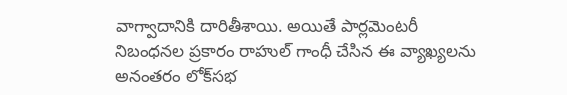వాగ్వాదానికి దారితీశాయి. అయితే పార్లమెంటరీ నిబంధనల ప్రకారం రాహుల్ గాంధీ చేసిన ఈ వ్యాఖ్యలను అనంతరం లోక్‌సభ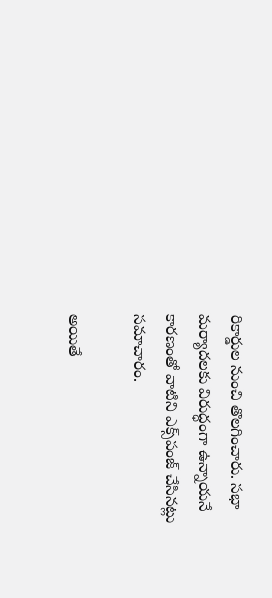రికార్డుల నుంచి తొలగించారు. సభా మర్యాదలకు విరుద్ధంగా ఉన్నాయనే కారణంతో వాటిని ఎక్స్‌పంజ్ చేసినట్లు సమాచారం.

అయితే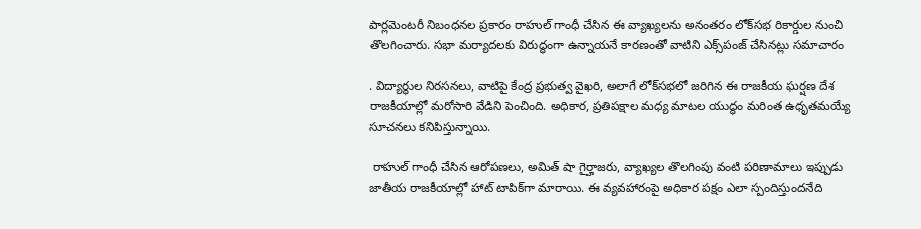పార్లమెంటరీ నిబంధనల ప్రకారం రాహుల్ గాంధీ చేసిన ఈ వ్యాఖ్యలను అనంతరం లోక్‌సభ రికార్డుల నుంచి తొలగించారు. సభా మర్యాదలకు విరుద్ధంగా ఉన్నాయనే కారణంతో వాటిని ఎక్స్‌పంజ్ చేసినట్లు సమాచారం

. విద్యార్థుల నిరసనలు, వాటిపై కేంద్ర ప్రభుత్వ వైఖరి, అలాగే లోక్‌సభలో జరిగిన ఈ రాజకీయ ఘర్షణ దేశ రాజకీయాల్లో మరోసారి వేడిని పెంచింది. అధికార, ప్రతిపక్షాల మధ్య మాటల యుద్ధం మరింత ఉధృతమయ్యే సూచనలు కనిపిస్తున్నాయి.

 రాహుల్ గాంధీ చేసిన ఆరోపణలు, అమిత్ షా గైర్హాజరు, వ్యాఖ్యల తొలగింపు వంటి పరిణామాలు ఇప్పుడు జాతీయ రాజకీయాల్లో హాట్ టాపిక్‌గా మారాయి. ఈ వ్యవహారంపై అధికార పక్షం ఎలా స్పందిస్తుందనేది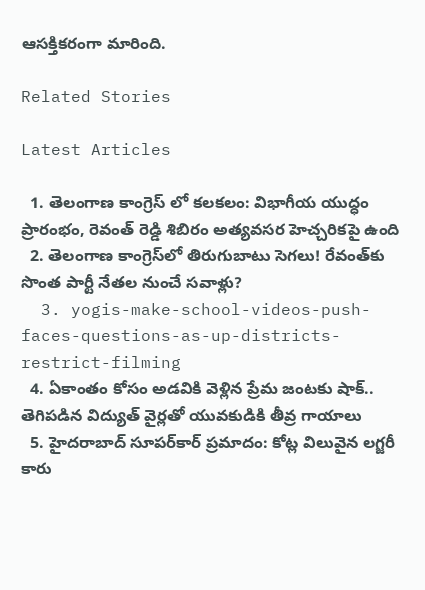ఆసక్తికరంగా మారింది.

Related Stories

Latest Articles

  1. తెలంగాణ కాంగ్రెస్ లో కలకలం: విభాగీయ యుద్ధం ప్రారంభం, రెవంత్ రెడ్డి శిబిరం అత్యవసర హెచ్చరికపై ఉంది
  2. తెలంగాణ కాంగ్రెస్‌లో తిరుగుబాటు సెగలు! రేవంత్‌కు సొంత పార్టీ నేతల నుంచే సవాళ్లు?
  3. yogis-make-school-videos-push-faces-questions-as-up-districts-restrict-filming
  4. ఏకాంతం కోసం అడవికి వెళ్లిన ప్రేమ జంటకు షాక్.. తెగిపడిన విద్యుత్ వైర్లతో యువకుడికి తీవ్ర గాయాలు
  5. హైదరాబాద్ సూపర్‌కార్ ప్రమాదం: కోట్ల విలువైన లగ్జరీ కారు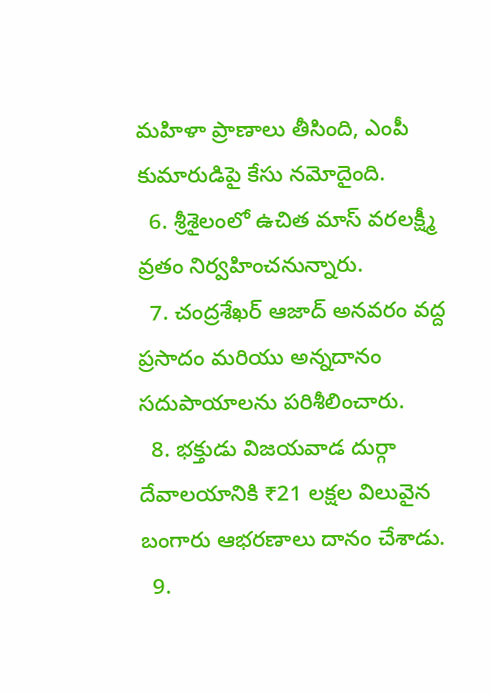మహిళా ప్రాణాలు తీసింది, ఎంపీ కుమారుడిపై కేసు నమోదైంది.
  6. శ్రీశైలంలో ఉచిత మాస్ వరలక్ష్మీ వ్రతం నిర్వహించనున్నారు.
  7. చంద్రశేఖర్ ఆజాద్ అనవరం వద్ద ప్రసాదం మరియు అన్నదానం సదుపాయాలను పరిశీలించారు.
  8. భక్తుడు విజయవాడ దుర్గా దేవాలయానికి ₹21 లక్షల విలువైన బంగారు ఆభరణాలు దానం చేశాడు.
  9.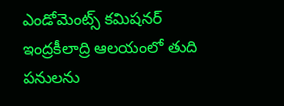ఎండోమెంట్స్ కమిషనర్ ఇంద్రకీలాద్రి ఆలయంలో తుది పనులను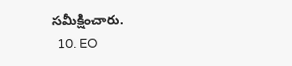సమీక్షించారు.
  10. EO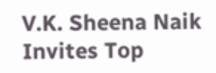V.K. Sheena Naik Invites Top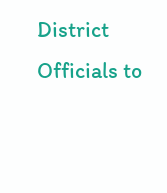District Officials to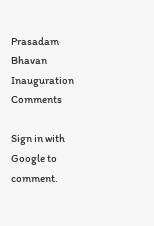Prasadam Bhavan Inauguration
Comments

Sign in with Google to comment.